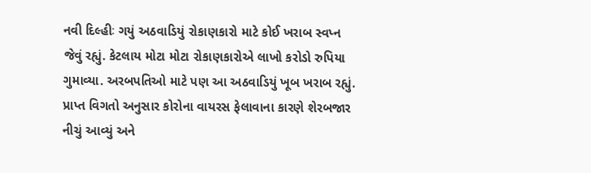નવી દિલ્હીઃ ગયું અઠવાડિયું રોકાણકારો માટે કોઈ ખરાબ સ્વપ્ન જેવું રહ્યું. કેટલાય મોટા મોટા રોકાણકારોએ લાખો કરોડો રુપિયા ગુમાવ્યા. અરબપતિઓ માટે પણ આ અઠવાડિયું ખૂબ ખરાબ રહ્યું. પ્રાપ્ત વિગતો અનુસાર કોરોના વાયરસ ફેલાવાના કારણે શેરબજાર નીચું આવ્યું અને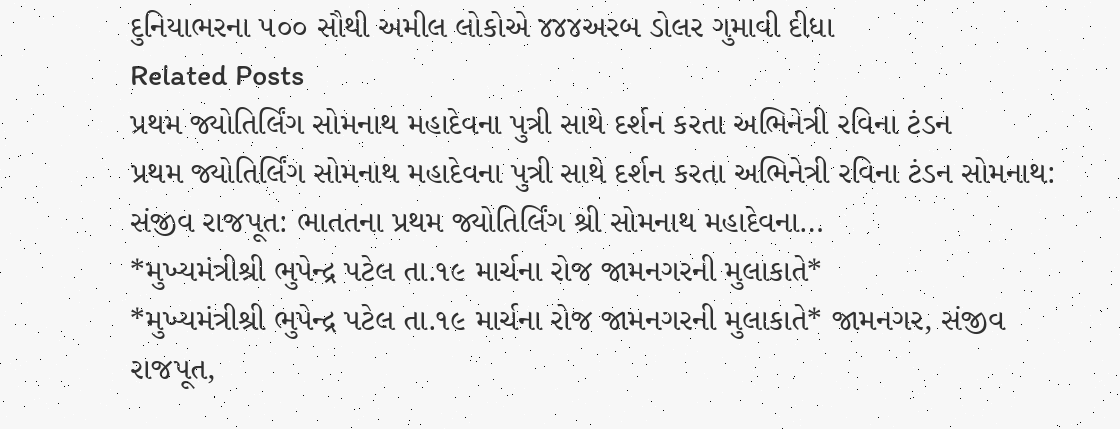દુનિયાભરના ૫૦૦ સૌથી અમીલ લોકોએ ૪૪૪અરબ ડોલર ગુમાવી દીધા
Related Posts
પ્રથમ જ્યોતિર્લિંગ સોમનાથ મહાદેવના પુત્રી સાથે દર્શન કરતા અભિનેત્રી રવિના ટંડન
પ્રથમ જ્યોતિર્લિંગ સોમનાથ મહાદેવના પુત્રી સાથે દર્શન કરતા અભિનેત્રી રવિના ટંડન સોમનાથ: સંજીવ રાજપૂત: ભાતતના પ્રથમ જ્યોતિર્લિંગ શ્રી સોમનાથ મહાદેવના…
*મુખ્યમંત્રીશ્રી ભુપેન્દ્ર પટેલ તા.૧૯ માર્ચના રોજ જામનગરની મુલાકાતે*
*મુખ્યમંત્રીશ્રી ભુપેન્દ્ર પટેલ તા.૧૯ માર્ચના રોજ જામનગરની મુલાકાતે* જામનગર, સંજીવ રાજપૂત,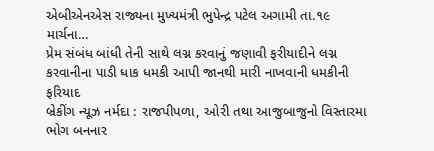એબીએનએસ રાજ્યના મુખ્યમંત્રી ભુપેન્દ્ર પટેલ અગામી તા.૧૯ માર્ચના…
પ્રેમ સંબંધ બાંધી તેની સાથે લગ્ન કરવાનું જણાવી ફરીયાદીને લગ્ન કરવાનીના પાડી ધાક ધમકી આપી જાનથી મારી નાખવાની ધમકીની ફરિયાદ
બ્રેકીંગ ન્યૂઝ નર્મદા : રાજપીપળા, ઓરી તથા આજુબાજુનો વિસ્તારમા ભોગ બનનાર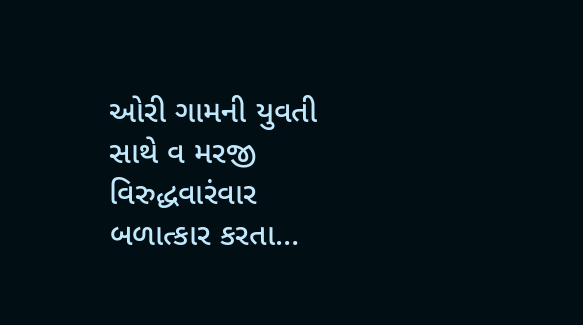ઓરી ગામની યુવતી સાથે વ મરજી વિરુદ્ધવારંવાર બળાત્કાર કરતા…